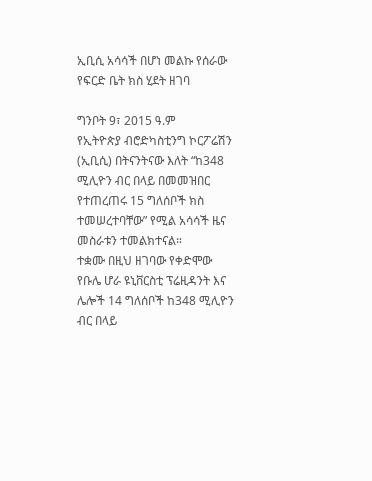ኢቢሲ አሳሳች በሆነ መልኩ የሰራው የፍርድ ቤት ክስ ሂደት ዘገባ

ግንቦት 9፣ 2015 ዓ.ም
የኢትዮጵያ ብሮድካስቲንግ ኮርፖሬሽን (ኢቢሲ) በትናንትናው እለት “ከ348 ሚሊዮን ብር በላይ በመመዝበር የተጠረጠሩ 15 ግለሰቦች ክስ ተመሠረተባቸው” የሚል አሳሳች ዜና መስራቱን ተመልክተናል።
ተቋሙ በዚህ ዘገባው የቀድሞው የቡሌ ሆራ ዩኒቨርስቲ ፕሬዚዳንት እና ሌሎች 14 ግለሰቦች ከ348 ሚሊዮን ብር በላይ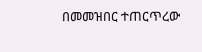በመመዝበር ተጠርጥረው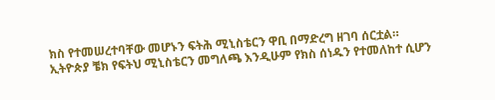ክስ የተመሠረተባቸው መሆኑን ፍትሕ ሚኒስቴርን ዋቢ በማድረግ ዘገባ ሰርቷል።
ኢትዮጵያ ቼክ የፍትህ ሚኒስቴርን መግለጫ እንዲሁም የክስ ሰነዱን የተመለከተ ሲሆን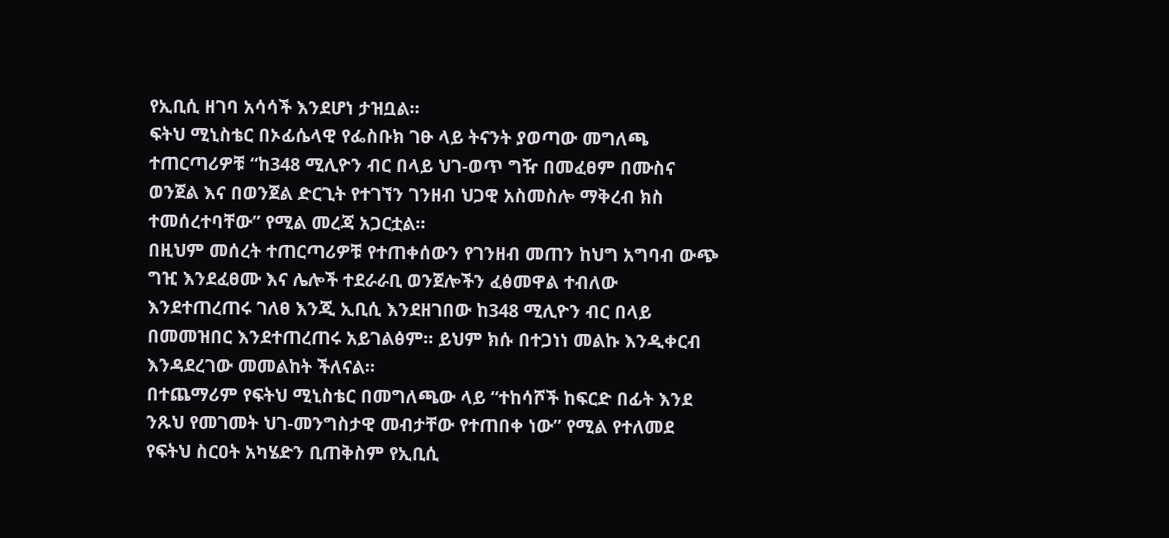የኢቢሲ ዘገባ አሳሳች እንደሆነ ታዝቧል።
ፍትህ ሚኒስቴር በኦፊሴላዊ የፌስቡክ ገፁ ላይ ትናንት ያወጣው መግለጫ ተጠርጣሪዎቹ “ከ348 ሚሊዮን ብር በላይ ህገ-ወጥ ግዥ በመፈፀም በሙስና ወንጀል እና በወንጀል ድርጊት የተገኘን ገንዘብ ህጋዊ አስመስሎ ማቅረብ ክስ ተመሰረተባቸው” የሚል መረጃ አጋርቷል።
በዚህም መሰረት ተጠርጣሪዎቹ የተጠቀሰውን የገንዘብ መጠን ከህግ አግባብ ውጭ ግዢ እንደፈፀሙ እና ሌሎች ተደራራቢ ወንጀሎችን ፈፅመዋል ተብለው እንደተጠረጠሩ ገለፀ እንጂ ኢቢሲ እንደዘገበው ከ348 ሚሊዮን ብር በላይ በመመዝበር እንደተጠረጠሩ አይገልፅም። ይህም ክሱ በተጋነነ መልኩ እንዲቀርብ እንዳደረገው መመልከት ችለናል።
በተጨማሪም የፍትህ ሚኒስቴር በመግለጫው ላይ “ተከሳሾች ከፍርድ በፊት እንደ ንጹህ የመገመት ህገ-መንግስታዊ መብታቸው የተጠበቀ ነው” የሚል የተለመደ የፍትህ ስርዐት አካሄድን ቢጠቅስም የኢቢሲ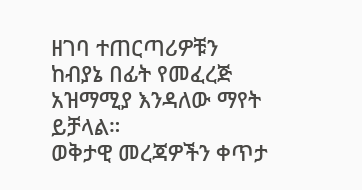ዘገባ ተጠርጣሪዎቹን ከብያኔ በፊት የመፈረጅ አዝማሚያ እንዳለው ማየት ይቻላል።
ወቅታዊ መረጃዎችን ቀጥታ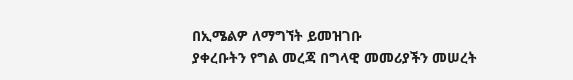በኢሜልዎ ለማግኘት ይመዝገቡ
ያቀረቡትን የግል መረጃ በግላዊ መመሪያችን መሠረት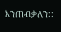እንጠብቃለን::